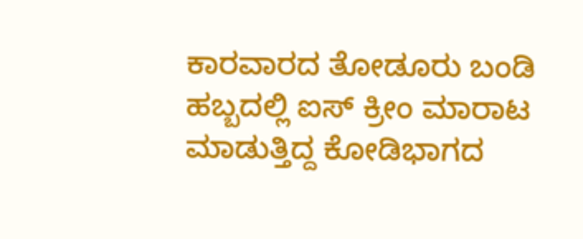ಕಾರವಾರದ ತೋಡೂರು ಬಂಡಿ ಹಬ್ಬದಲ್ಲಿ ಐಸ್ ಕ್ರೀಂ ಮಾರಾಟ ಮಾಡುತ್ತಿದ್ದ ಕೋಡಿಭಾಗದ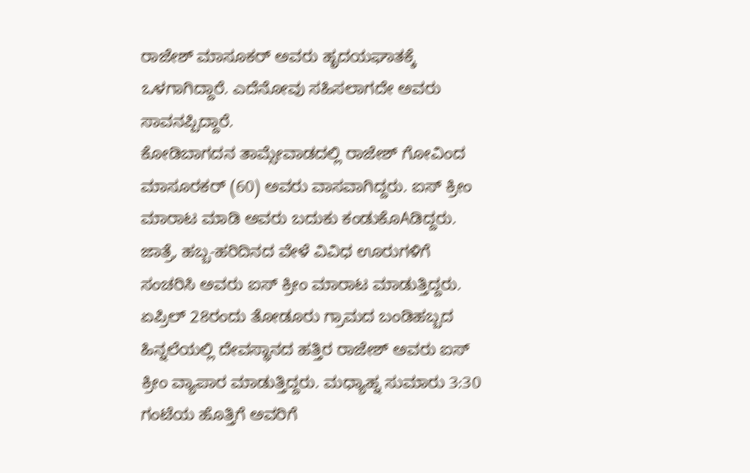ರಾಜೇಶ್ ಮಾಸೂಕರ್ ಅವರು ಹೃದಯಘಾತಕ್ಕೆ ಒಳಗಾಗಿದ್ದಾರೆ. ಎದೆನೋವು ಸಹಿಸಲಾಗದೇ ಅವರು ಸಾವನಪ್ಪಿದ್ದಾರೆ.
ಕೋಡಿಬಾಗದನ ತಾಮ್ಸೇವಾಡದಲ್ಲಿ ರಾಜೇಶ್ ಗೋವಿಂದ ಮಾಸೂರಕರ್ (60) ಅವರು ವಾಸವಾಗಿದ್ದರು. ಐಸ್ ಕ್ರೀಂ ಮಾರಾಟ ಮಾಡಿ ಅವರು ಬದುಕು ಕಂಡುಕೊAಡಿದ್ದರು. ಜಾತ್ರೆ, ಹಬ್ಬ-ಹರಿದಿನದ ವೇಳೆ ವಿವಿಧ ಊರುಗಳಿಗೆ ಸಂಚರಿಸಿ ಅವರು ಐಸ್ ಕ್ರೀಂ ಮಾರಾಟ ಮಾಡುತ್ತಿದ್ದರು. ಏಪ್ರಿಲ್ 28ರಂದು ತೋಡೂರು ಗ್ರಾಮದ ಬಂಡಿಹಬ್ಬದ ಹಿನ್ನಲೆಯಲ್ಲಿ ದೇವಸ್ಥಾನದ ಹತ್ತಿರ ರಾಜೇಶ್ ಅವರು ಐಸ್ ಕ್ರೀಂ ವ್ಯಾಪಾರ ಮಾಡುತ್ತಿದ್ದರು. ಮಧ್ಯಾಹ್ನ ಸುಮಾರು 3:30 ಗಂಟೆಯ ಹೊತ್ತಿಗೆ ಅವರಿಗೆ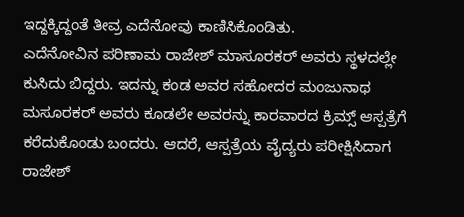ಇದ್ದಕ್ಕಿದ್ದಂತೆ ತೀವ್ರ ಎದೆನೋವು ಕಾಣಿಸಿಕೊಂಡಿತು.
ಎದೆನೋವಿನ ಪರಿಣಾಮ ರಾಜೇಶ್ ಮಾಸೂರಕರ್ ಅವರು ಸ್ಥಳದಲ್ಲೇ ಕುಸಿದು ಬಿದ್ದರು. ಇದನ್ನು ಕಂಡ ಅವರ ಸಹೋದರ ಮಂಜುನಾಥ ಮಸೂರಕರ್ ಅವರು ಕೂಡಲೇ ಅವರನ್ನು ಕಾರವಾರದ ಕ್ರಿಮ್ಸ್ ಆಸ್ಪತ್ರೆಗೆ ಕರೆದುಕೊಂಡು ಬಂದರು. ಆದರೆ, ಆಸ್ಪತ್ರೆಯ ವೈದ್ಯರು ಪರೀಕ್ಷಿಸಿದಾಗ ರಾಜೇಶ್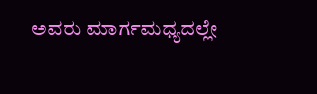ಅವರು ಮಾರ್ಗಮಧ್ಯದಲ್ಲೇ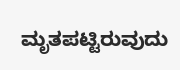ಮೃತಪಟ್ಟಿರುವುದು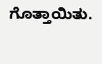ಗೊತ್ತಾಯಿತು.